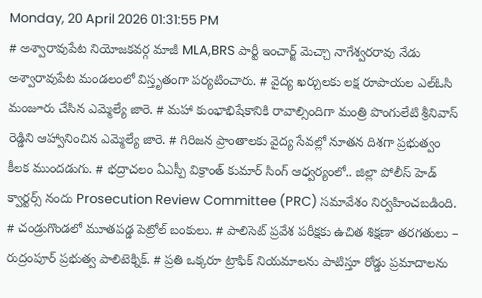Monday, 20 April 2026 01:31:55 PM
# అశ్వారావుపేట నియోజకవర్గ మాజీ MLA,BRS పార్టీ ఇంచార్జ్ మెచ్చా నాగేశ్వరరావు నేడు అశ్వారావుపేట మండలంలో విస్తృతంగా పర్యటించారు. # వైద్య ఖర్చులకు లక్ష రూపాయల ఎల్ఓసి మంజూరు చేసిన ఎమ్మెల్యే జారె. # మహా కుంభాభిషేకానికి రావాల్సిందిగా మంత్రి పొంగులేటి శ్రీనివాస్ రెడ్డిని ఆహ్వానించిన ఎమ్మెల్యే జారె. # గిరిజన ప్రాంతాలకు వైద్య సేవల్లో నూతన దిశగా ప్రభుత్వం కీలక ముందడుగు. # భద్రాచలం ఏఎస్పీ విక్రాంత్ కుమార్ సింగ్ ఆధ్వర్యంలో.. జిల్లా పోలీస్ హెడ్ క్వార్టర్స్ నందు Prosecution Review Committee (PRC) సమావేశం నిర్వహించబడింది. # చండ్రుగొండలో మూతపడ్డ పెట్రోల్ బంకులు. # పాలిసెట్ ప్రవేశ పరీక్షకు ఉచిత శిక్షణా తరగతులు – రుద్రంపూర్ ప్రభుత్వ పాలిటెక్నిక్. # ప్రతి ఒక్కరూ ట్రాఫిక్ నియమాలను పాటిస్తూ రోడ్డు ప్రమాదాలను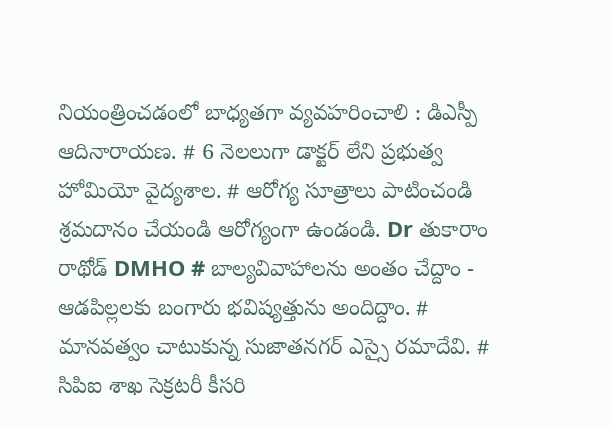నియంత్రించడంలో బాధ్యతగా వ్యవహరించాలి : డిఎస్పీ ఆదినారాయణ. # 6 నెలలుగా డాక్టర్ లేని ప్రభుత్వ హోమియో వైద్యశాల. # ఆరోగ్య సూత్రాలు పాటించండి శ్రమదానం చేయండి ఆరోగ్యంగా ఉండండి. Dr తుకారాం రాథోడ్ DMHO # బాల్యవివాహాలను అంతం చేద్దాం - ఆడపిల్లలకు బంగారు భవిష్యత్తును అందిద్దాం. # మానవత్వం చాటుకున్న సుజాతనగర్ ఎస్సై రమాదేవి. # సిపిఐ శాఖ సెక్రటరీ కీసరి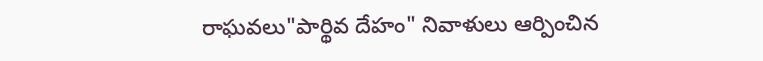రాఘవలు"పార్థివ దేహం" నివాళులు ఆర్పించిన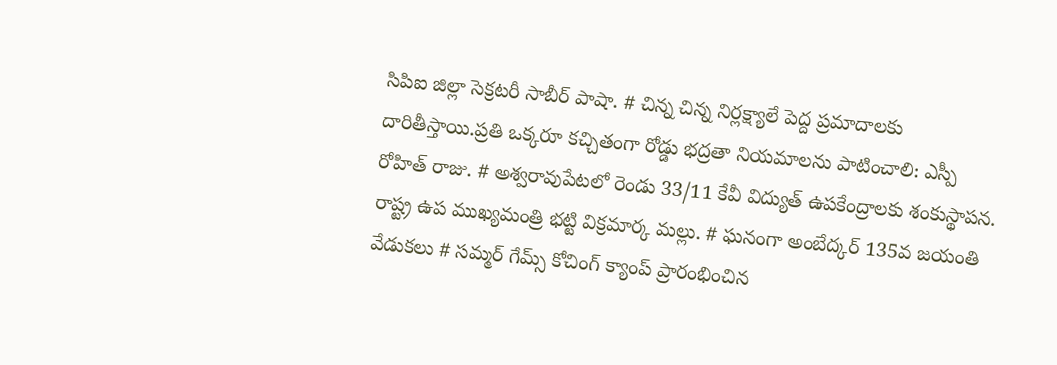సిపిఐ జిల్లా సెక్రటరీ సాబీర్ పాషా. # చిన్న చిన్న నిర్లక్ష్యాలే పెద్ద ప్రమాదాలకు దారితీస్తాయి.ప్రతి ఒక్కరూ కచ్చితంగా రోడ్డు భద్రతా నియమాలను పాటించాలి: ఎస్పీ రోహిత్ రాజు. # అశ్వరావుపేటలో రెండు 33/11 కేవీ విద్యుత్ ఉపకేంద్రాలకు శంకుస్థాపన. రాష్ట్ర ఉప ముఖ్యమంత్రి భట్టి విక్రమార్క మల్లు. # ఘనంగా అంబేద్కర్ 135వ జయంతి వేడుకలు # సమ్మర్ గేమ్స్ కోచింగ్ క్యాంప్ ప్రారంభించిన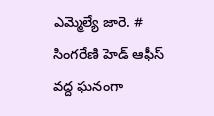ఎమ్మెల్యే జారె. # సింగరేణి హెడ్ ఆఫీస్ వద్ద ఘనంగా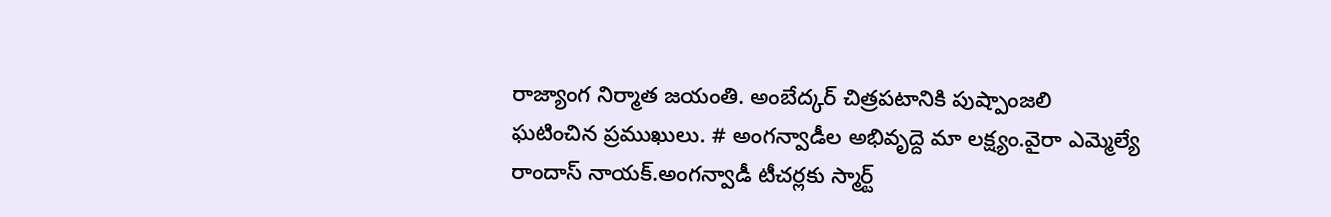రాజ్యాంగ నిర్మాత జయంతి. అంబేద్కర్ చిత్రపటానికి పుష్పాంజలి ఘటించిన ప్రముఖులు. # అంగన్వాడీల అభివృద్దె మా లక్ష్యం.వైరా ఎమ్మెల్యే రాందాస్ నాయక్.అంగన్వాడీ టీచర్లకు స్మార్ట్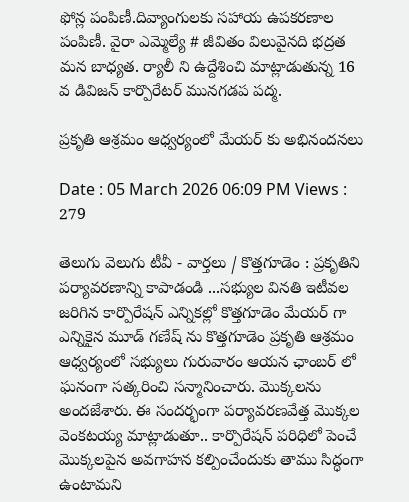ఫోన్ల పంపిణీ.దివ్యాంగులకు సహాయ ఉపకరణాల పంపిణీ. వైరా ఎమ్మెల్యే # జీవితం విలువైనది భద్రత మన బాధ్యత. ర్యాలీ ని ఉద్దేశించి మాట్లాడుతున్న 16 వ డివిజన్ కార్పొరేటర్ మునగడప పద్మ.

ప్రకృతి ఆశ్రమం ఆధ్వర్యంలో మేయర్ కు అభినందనలు

Date : 05 March 2026 06:09 PM Views : 279

తెలుగు వెలుగు టీవీ - వార్తలు / కొత్తగూడెం : ప్రకృతిని పర్యావరణాన్ని కాపాడండి ...సభ్యుల వినతి ఇటీవల జరిగిన కార్పొరేషన్ ఎన్నికల్లో కొత్తగూడెం మేయర్ గా ఎన్నికైన మూడ్ గణేష్ ను కొత్తగూడెం ప్రకృతి ఆశ్రమం ఆధ్వర్యంలో సభ్యులు గురువారం ఆయన ఛాంబర్ లో ఘనంగా సత్కరించి సన్మానించారు. మొక్కలను అందజేశారు. ఈ సందర్భంగా పర్యావరణవేత్త మొక్కల వెంకటయ్య మాట్లాడుతూ.. కార్పొరేషన్ పరిధిలో పెంచే మొక్కలపైన అవగాహన కల్పించేందుకు తాము సిద్ధంగా ఉంటామని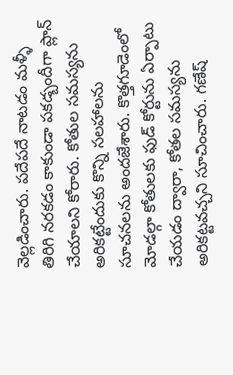వెల్లడించారు. పదేపదే నాటడం మళ్ళీ తిరిగి నరకడం కాకుండా పకడ్బందీగా ప్లాన్ చేయాలని కోరారు. కోతుల సమస్యను అరికట్టేందుకు కొన్ని సలహాలను సూచనలను అందజేశారు. కొత్తగూడెంలో మోడల్గా కోతులకు ఫుడ్ కోర్టును ఏర్పాటు చేయడం ద్వారా, కోతల సమస్యను అరికట్టవచ్చని సూచించారు. గణేష్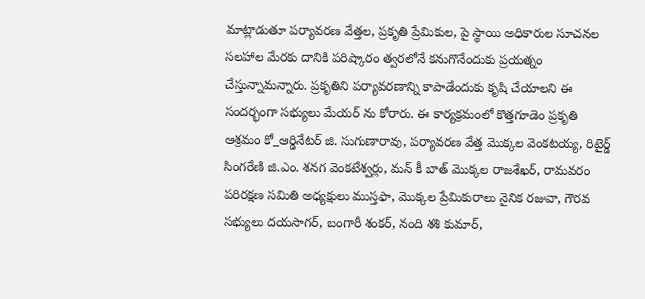మాట్లాడుతూ పర్యావరణ వేత్తల, ప్రకృతి ప్రేమికుల, పై స్థాయి అధికారుల సూచనల సలహాల మేరకు దానికి పరిష్కారం త్వరలోనే కనుగొనేందుకు ప్రయత్నం చేస్తున్నామన్నారు. ప్రకృతిని పర్యావరణాన్ని కాపాడేందుకు కృషి చేయాలని ఈ సందర్భంగా సభ్యులు మేయర్ ను కోరారు. ఈ కార్యక్రమంలో కొత్తగూడెం ప్రకృతి ఆశ్రమం కో_ఆర్డినేటర్ జి. సుగుణారావు, పర్యావరణ వేత్త మొక్కల వెంకటయ్య, రిటైర్డ్ సింగరేణి జి.ఎం. శనగ వెంకటేశ్వర్లు, మన్ కీ బాత్ మొక్కల రాజశేఖర్, రామవరం పరిరక్షణ సమితి అధ్యక్షులు ముస్తఫా, మొక్కల ప్రేమికురాలు నైనిక రజువా, గౌరవ సభ్యులు దయసాగర్, బంగారీ శంకర్, నంది శశి కుమార్,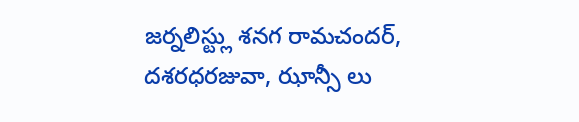జర్నలిస్ట్లు శనగ రామచందర్, దశరధరజువా, ఝాన్సీ లు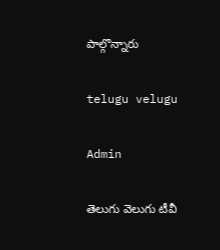పాల్గొన్నారు

telugu velugu

Admin

తెలుగు వెలుగు టీవీ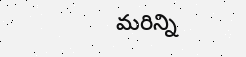మరిన్ని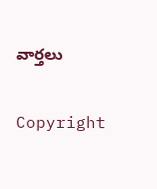వార్తలు

Copyright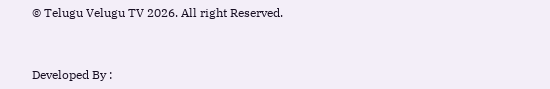© Telugu Velugu TV 2026. All right Reserved.



Developed By :